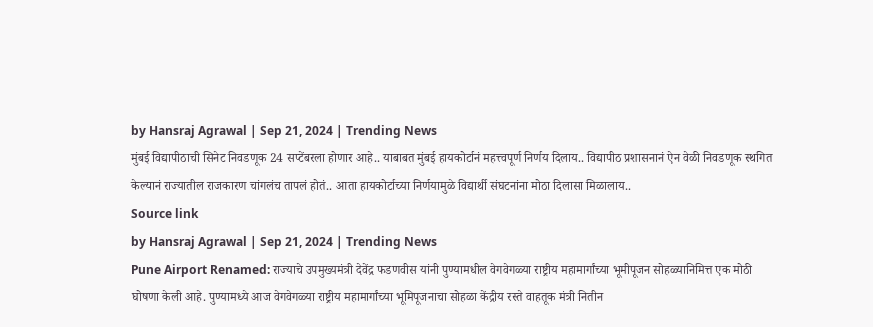by Hansraj Agrawal | Sep 21, 2024 | Trending News
मुंबई विद्यापीठाची सिनेट निवडणूक 24 सप्टेंबरला होणार आहे.. याबाबत मुंबई हायकोर्टानं महत्त्वपूर्ण निर्णय दिलाय.. विद्यापीठ प्रशासनानं ऐन वेळी निवडणूक स्थगित केल्यानं राज्यातील राजकारण चांगलंच तापलं होतं.. आता हायकोर्टाच्या निर्णयामुळे विद्यार्थी संघटनांना मोठा दिलासा मिळालाय..
Source link
by Hansraj Agrawal | Sep 21, 2024 | Trending News
Pune Airport Renamed: राज्याचे उपमुख्यमंत्री देवेंद्र फडणवीस यांनी पुण्यामधील वेगवेगळ्या राष्ट्रीय महामार्गांच्या भूमीपूजन सोहळ्यानिमित्त एक मोठी घोषणा केली आहे. पुण्यामध्ये आज वेगवेगळ्या राष्ट्रीय महामार्गांच्या भूमिपूजनाचा सोहळा केंद्रीय रस्ते वाहतूक मंत्री नितीन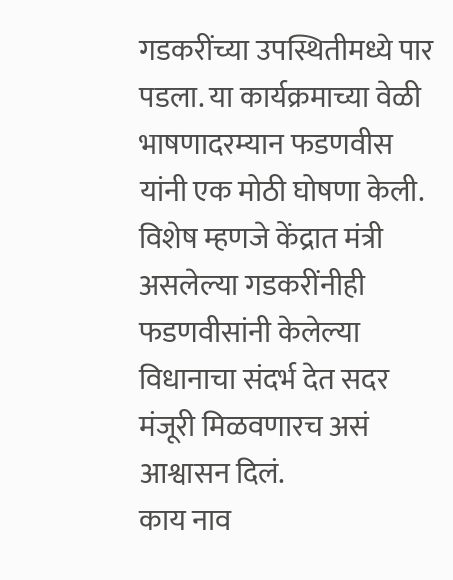गडकरींच्या उपस्थितीमध्ये पार पडला. या कार्यक्रमाच्या वेळी भाषणादरम्यान फडणवीस यांनी एक मोठी घोषणा केली. विशेष म्हणजे केंद्रात मंत्री असलेल्या गडकरींनीही फडणवीसांनी केलेल्या विधानाचा संदर्भ देत सदर मंजूरी मिळवणारच असं आश्वासन दिलं.
काय नाव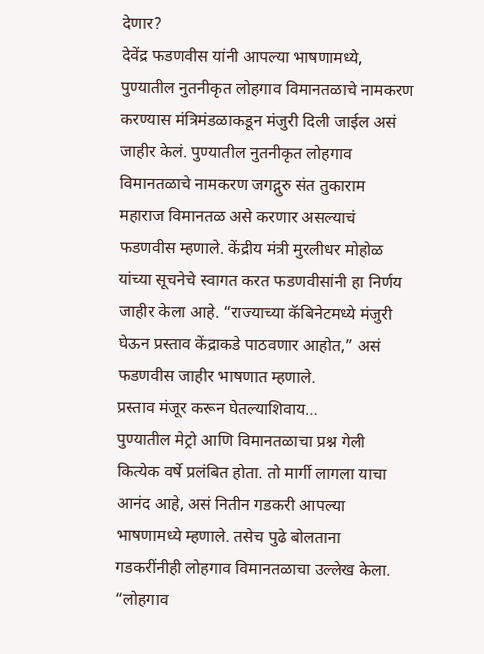देणार?
देवेंद्र फडणवीस यांनी आपल्या भाषणामध्ये, पुण्यातील नुतनीकृत लोहगाव विमानतळाचे नामकरण करण्यास मंत्रिमंडळाकडून मंजुरी दिली जाईल असं जाहीर केलं. पुण्यातील नुतनीकृत लोहगाव विमानतळाचे नामकरण जगद्गुरु संत तुकाराम महाराज विमानतळ असे करणार असल्याचं फडणवीस म्हणाले. केंद्रीय मंत्री मुरलीधर मोहोळ यांच्या सूचनेचे स्वागत करत फडणवीसांनी हा निर्णय जाहीर केला आहे. “राज्याच्या कॅबिनेटमध्ये मंजुरी घेऊन प्रस्ताव केंद्राकडे पाठवणार आहोत,” असं फडणवीस जाहीर भाषणात म्हणाले.
प्रस्ताव मंजूर करून घेतल्याशिवाय…
पुण्यातील मेट्रो आणि विमानतळाचा प्रश्न गेली कित्येक वर्षे प्रलंबित होता. तो मार्गी लागला याचा आनंद आहे, असं नितीन गडकरी आपल्या भाषणामध्ये म्हणाले. तसेच पुढे बोलताना गडकरींनीही लोहगाव विमानतळाचा उल्लेख केला. “लोहगाव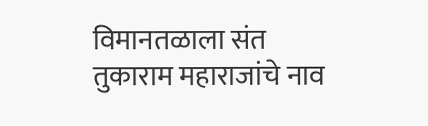विमानतळाला संत तुकाराम महाराजांचे नाव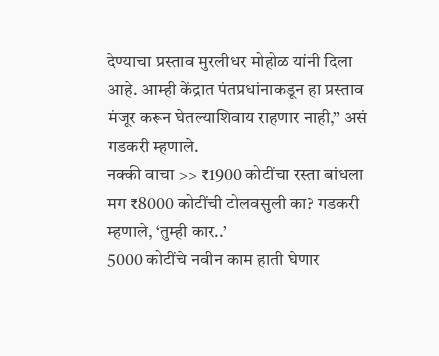देण्याचा प्रस्ताव मुरलीधर मोहोळ यांनी दिला आहे. आम्ही केंद्रात पंतप्रधांनाकडून हा प्रस्ताव मंजूर करून घेतल्याशिवाय राहणार नाही,” असं गडकरी म्हणाले.
नक्की वाचा >> ₹1900 कोटींचा रस्ता बांधला मग ₹8000 कोटींची टोलवसुली का? गडकरी म्हणाले, ‘तुम्ही कार..’
5000 कोटींचे नवीन काम हाती घेणार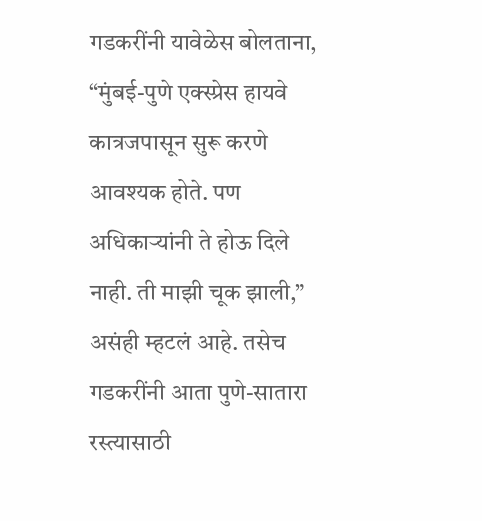गडकरींनी यावेळेस बोलताना, “मुंबई-पुणे एक्स्प्रेस हायवे कात्रजपासून सुरू करणे आवश्यक होते. पण अधिकाऱ्यांनी ते होऊ दिले नाही. ती माझी चूक झाली,” असंही म्हटलं आहे. तसेच गडकरींनी आता पुणे-सातारा रस्त्यासाठी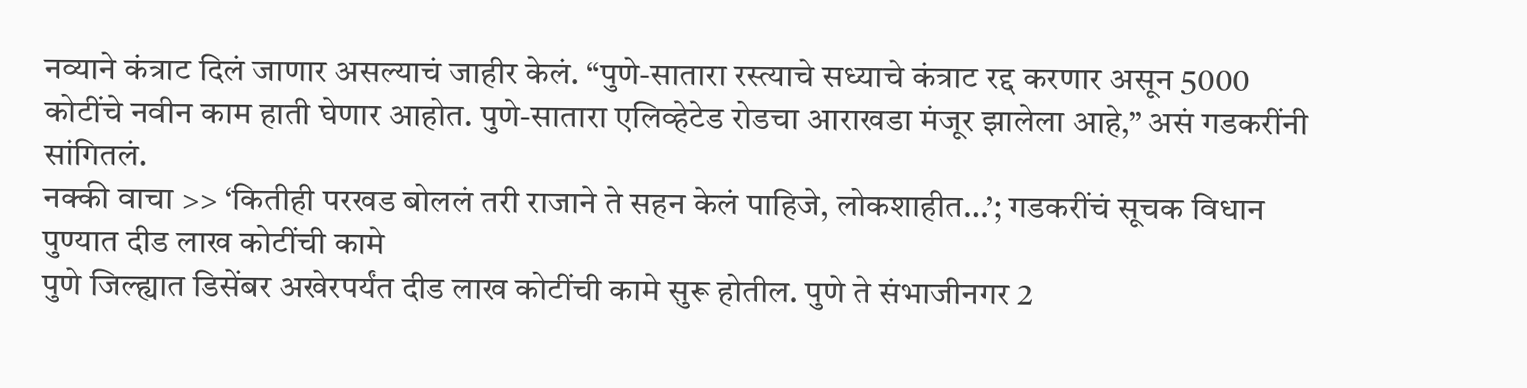नव्याने कंत्राट दिलं जाणार असल्याचं जाहीर केलं. “पुणे-सातारा रस्त्याचे सध्याचे कंत्राट रद्द करणार असून 5000 कोटींचे नवीन काम हाती घेणार आहोत. पुणे-सातारा एलिव्हेटेड रोडचा आराखडा मंजूर झालेला आहे,” असं गडकरींनी सांगितलं.
नक्की वाचा >> ‘कितीही परखड बोललं तरी राजाने ते सहन केलं पाहिजे, लोकशाहीत…’; गडकरींचं सूचक विधान
पुण्यात दीड लाख कोटींची कामे
पुणे जिल्ह्यात डिसेंबर अखेरपर्यंत दीड लाख कोटींची कामे सुरू होतील. पुणे ते संभाजीनगर 2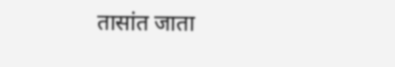तासांत जाता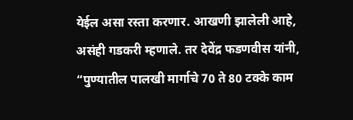येईल असा रस्ता करणार. आखणी झालेली आहे, असंही गडकरी म्हणाले. तर देवेंद्र फडणवीस यांनी, “पुण्यातील पालखी मार्गाचे 70 ते 80 टक्के काम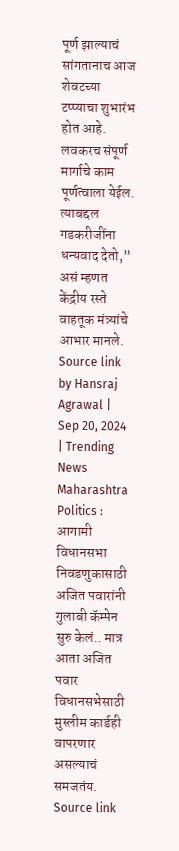पूर्ण झाल्याचं सांगतानाच आज शेवटच्या टप्प्याचा शुभारंभ होत आहे. लवकरच संपूर्ण मार्गाचे काम पूर्णत्वाला येईल. त्याबद्दल गडकरीजींना धन्यवाद देतो,” असं म्हणत केंद्रीय रस्ते वाहतूक मंत्र्यांचे आभार मानले.
Source link
by Hansraj Agrawal | Sep 20, 2024 | Trending News
Maharashtra Politics : आगामी विधानसभा निवडणुकासाठी अजित पवारांनी गुलाबी कॅम्पेन सुरु केलं.. मात्र आता अजित पवार विधानसभेसाठी मुस्लीम कार्डही वापरणार असल्याचं समजतंय.
Source link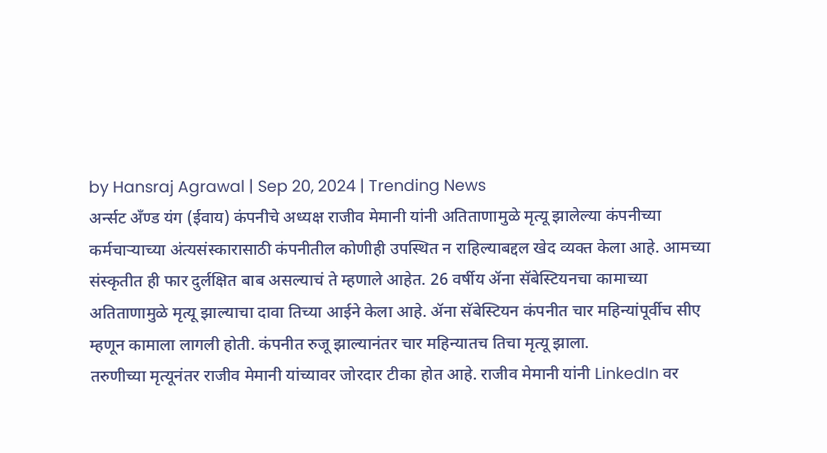by Hansraj Agrawal | Sep 20, 2024 | Trending News
अर्न्सट अँण्ड यंग (ईवाय) कंपनीचे अध्यक्ष राजीव मेमानी यांनी अतिताणामुळे मृत्यू झालेल्या कंपनीच्या कर्मचाऱ्याच्या अंत्यसंस्कारासाठी कंपनीतील कोणीही उपस्थित न राहिल्याबद्दल खेद व्यक्त केला आहे. आमच्या संस्कृतीत ही फार दुर्लक्षित बाब असल्याचं ते म्हणाले आहेत. 26 वर्षीय ॲना सॅबेस्टियनचा कामाच्या अतिताणामुळे मृत्यू झाल्याचा दावा तिच्या आईने केला आहे. ॲना सॅबेस्टियन कंपनीत चार महिन्यांपूर्वीच सीए म्हणून कामाला लागली होती. कंपनीत रुजू झाल्यानंतर चार महिन्यातच तिचा मृत्यू झाला.
तरुणीच्या मृत्यूनंतर राजीव मेमानी यांच्यावर जोरदार टीका होत आहे. राजीव मेमानी यांनी LinkedIn वर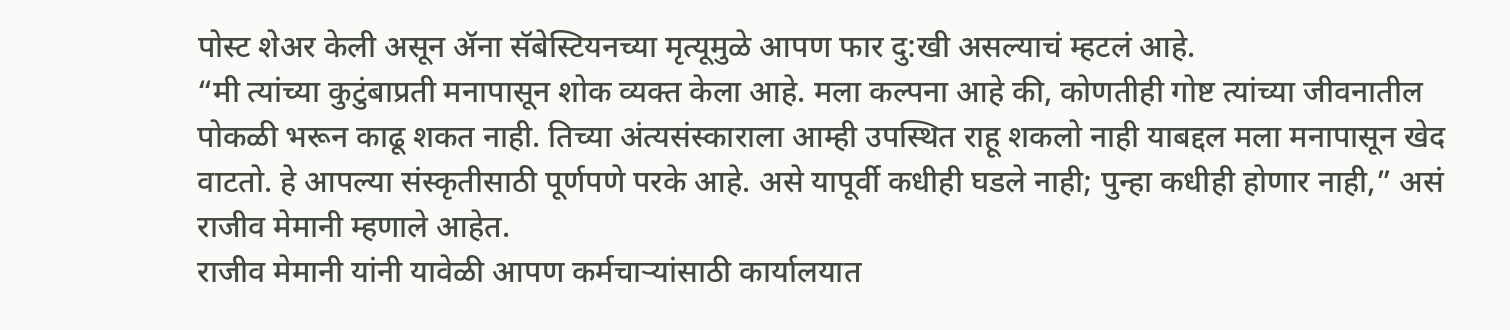पोस्ट शेअर केली असून ॲना सॅबेस्टियनच्या मृत्यूमुळे आपण फार दु:खी असल्याचं म्हटलं आहे.
“मी त्यांच्या कुटुंबाप्रती मनापासून शोक व्यक्त केला आहे. मला कल्पना आहे की, कोणतीही गोष्ट त्यांच्या जीवनातील पोकळी भरून काढू शकत नाही. तिच्या अंत्यसंस्काराला आम्ही उपस्थित राहू शकलो नाही याबद्दल मला मनापासून खेद वाटतो. हे आपल्या संस्कृतीसाठी पूर्णपणे परके आहे. असे यापूर्वी कधीही घडले नाही; पुन्हा कधीही होणार नाही,” असं राजीव मेमानी म्हणाले आहेत.
राजीव मेमानी यांनी यावेळी आपण कर्मचाऱ्यांसाठी कार्यालयात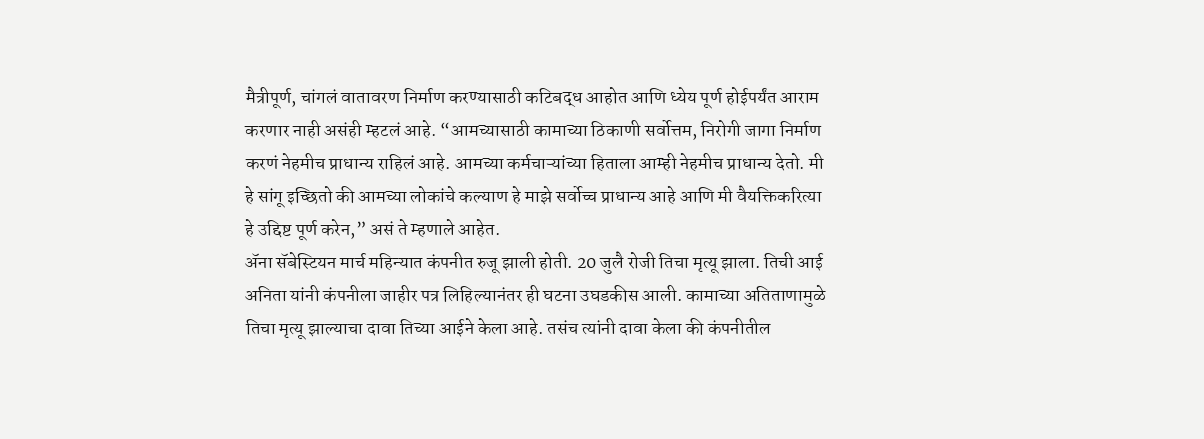मैत्रीपूर्ण, चांगलं वातावरण निर्माण करण्यासाठी कटिबद्ध आहोत आणि ध्येय पूर्ण होईपर्यंत आराम करणार नाही असंही म्हटलं आहे. “आमच्यासाठी कामाच्या ठिकाणी सर्वोत्तम, निरोगी जागा निर्माण करणं नेहमीच प्राधान्य राहिलं आहे. आमच्या कर्मचाऱ्यांच्या हिताला आम्ही नेहमीच प्राधान्य देतो. मी हे सांगू इच्छितो की आमच्या लोकांचे कल्याण हे माझे सर्वोच्च प्राधान्य आहे आणि मी वैयक्तिकरित्या हे उद्दिष्ट पूर्ण करेन,” असं ते म्हणाले आहेत.
ॲना सॅबेस्टियन मार्च महिन्यात कंपनीत रुजू झाली होती. 20 जुलै रोजी तिचा मृत्यू झाला. तिची आई अनिता यांनी कंपनीला जाहीर पत्र लिहिल्यानंतर ही घटना उघडकीस आली. कामाच्या अतिताणामुळे तिचा मृत्यू झाल्याचा दावा तिच्या आईने केला आहे. तसंच त्यांनी दावा केला की कंपनीतील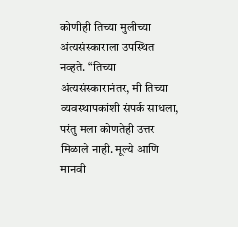कोणीही तिच्या मुलीच्या अंत्यसंस्काराला उपस्थित नव्हते. “तिच्या अंत्यसंस्कारानंतर, मी तिच्या व्यवस्थापकांशी संपर्क साधला, परंतु मला कोणतेही उत्तर मिळाले नाही. मूल्ये आणि मानवी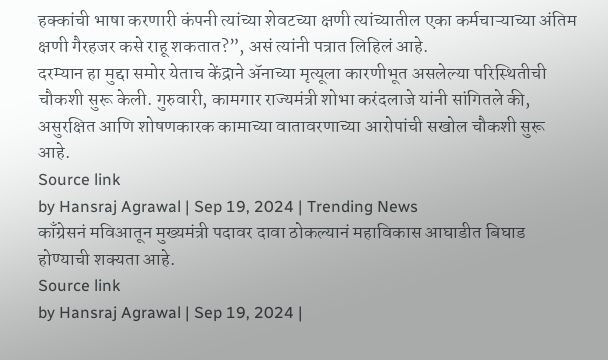हक्कांची भाषा करणारी कंपनी त्यांच्या शेवटच्या क्षणी त्यांच्यातील एका कर्मचाऱ्याच्या अंतिम क्षणी गैरहजर कसे राहू शकतात?”, असं त्यांनी पत्रात लिहिलं आहे.
दरम्यान हा मुद्दा समोर येताच केंद्राने ॲनाच्या मृत्यूला कारणीभूत असलेल्या परिस्थितीची चौकशी सुरू केली. गुरुवारी, कामगार राज्यमंत्री शोभा करंदलाजे यांनी सांगितले की, असुरक्षित आणि शोषणकारक कामाच्या वातावरणाच्या आरोपांची सखोल चौकशी सुरू आहे.
Source link
by Hansraj Agrawal | Sep 19, 2024 | Trending News
काँग्रेसनं मविआतून मुख्यमंत्री पदावर दावा ठोकल्यानं महाविकास आघाडीत बिघाड होण्याची शक्यता आहे.
Source link
by Hansraj Agrawal | Sep 19, 2024 |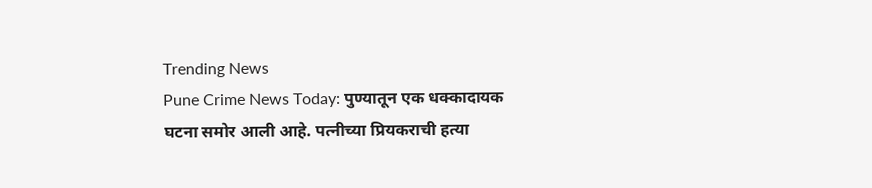Trending News
Pune Crime News Today: पुण्यातून एक धक्कादायक घटना समोर आली आहे. पत्नीच्या प्रियकराची हत्या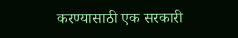करण्यासाठी एक सरकारी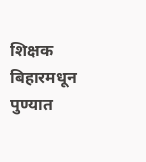शिक्षक बिहारमधून पुण्यात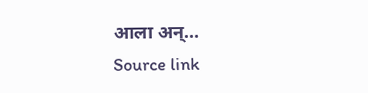आला अन्…
Source link